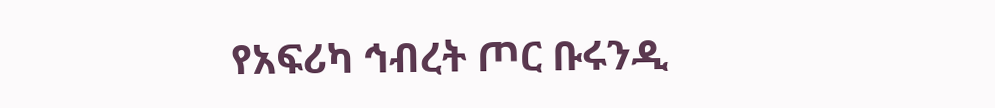የአፍሪካ ኅብረት ጦር ቡሩንዲ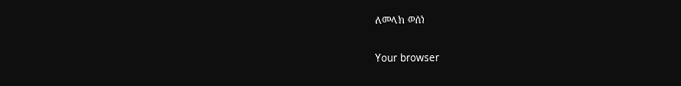ለመላክ ወሰነ

Your browser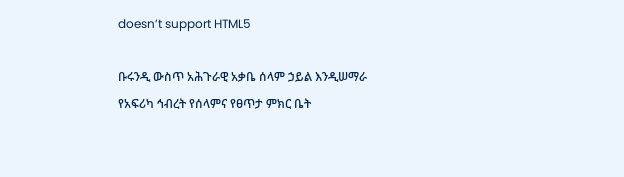doesn’t support HTML5

ቡሩንዲ ውስጥ አሕጉራዊ አቃቤ ሰላም ኃይል እንዲሠማራ የአፍሪካ ኅብረት የሰላምና የፀጥታ ምክር ቤት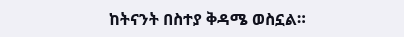ከትናንት በስተያ ቅዳሜ ወስኗል።